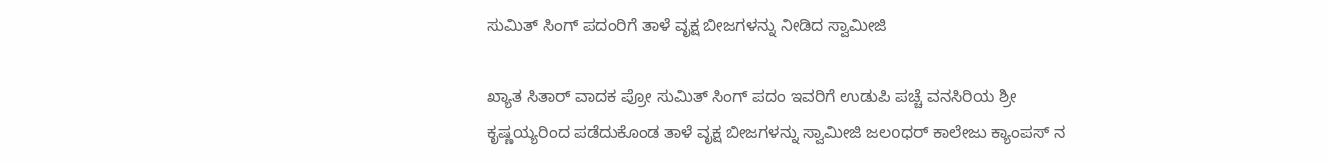ಸುಮಿತ್ ಸಿಂಗ್ ಪದಂರಿಗೆ ತಾಳೆ ವೃಕ್ಷ ಬೀಜಗಳನ್ನು ನೀಡಿದ ಸ್ವಾಮೀಜಿ

ಖ್ಯಾತ ಸಿತಾರ್ ವಾದಕ ಪ್ರೋ ಸುಮಿತ್ ಸಿಂಗ್ ಪದಂ ಇವರಿಗೆ ಉಡುಪಿ ಪಚ್ಚೆ ವನಸಿರಿಯ ಶ್ರೀ ಕೃಷ್ಣಯ್ಯರಿಂದ ಪಡೆದುಕೊಂಡ ತಾಳೆ ವೃಕ್ಷ ಬೀಜಗಳನ್ನು ಸ್ವಾಮೀಜಿ ಜಲoಧರ್ ಕಾಲೇಜು ಕ್ಯಾಂಪಸ್ ನ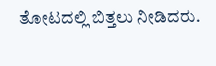ತೋಟದಲ್ಲಿ ಬಿತ್ತಲು ನೀಡಿದರು.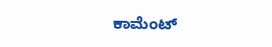ಕಾಮೆಂಟ್‌‌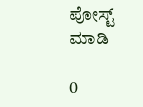ಪೋಸ್ಟ್‌ ಮಾಡಿ

0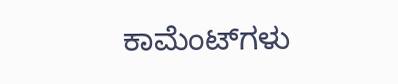ಕಾಮೆಂಟ್‌ಗಳು